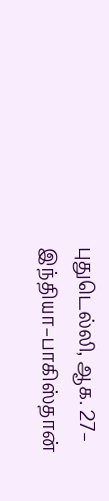புதுடெல்லி, ஆக. 27– இந்தியா–பாகிஸ்தான்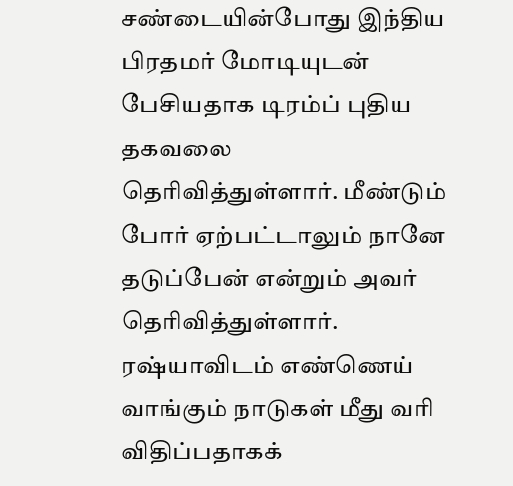சண்டையின்போது இந்திய பிரதமர் மோடியுடன் பேசியதாக டிரம்ப் புதிய தகவலை தெரிவித்துள்ளார். மீண்டும் போர் ஏற்பட்டாலும் நானே தடுப்பேன் என்றும் அவர் தெரிவித்துள்ளார். ரஷ்யாவிடம் எண்ணெய் வாங்கும் நாடுகள் மீது வரி விதிப்பதாகக்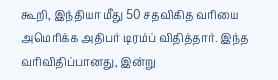கூறி, இந்தியா மீது 50 சதவிகித வரியை அமெரிக்க அதிபர் டிரம்ப் விதித்தார். இந்த வரிவிதிப்பானது, இன்று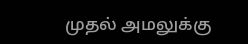முதல் அமலுக்கு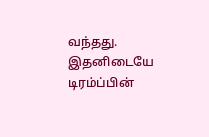வந்தது. இதனிடையே டிரம்ப்பின்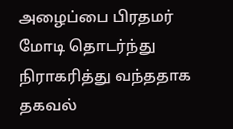அழைப்பை பிரதமர் மோடி தொடர்ந்து நிராகரித்து வந்ததாக தகவல்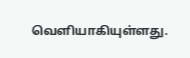வெளியாகியுள்ளது.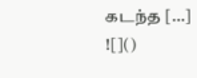கடந்த […]
![]()